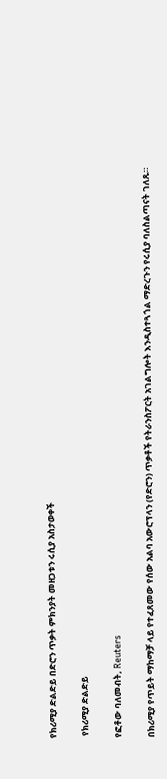የክሪሚያ ድልድይ በድሮን ጥቃት ምክንያት መዘጋቱን ሩሲያ አስታወቀች

 የክሪሚያ ድልድይ

የፎቶው ባለመብት, Reuters

በክሪሚያ የጥይት ማከማቻ ላይ የተፈጸመው የሰው አልባ አውሮፕላን (የድሮን) ጥቃቶች የትራንስፖርት አገልግሎት እንዲስተጓጎል ማድረጉን የሩሲያ ባለስልጣናት ገለጹ።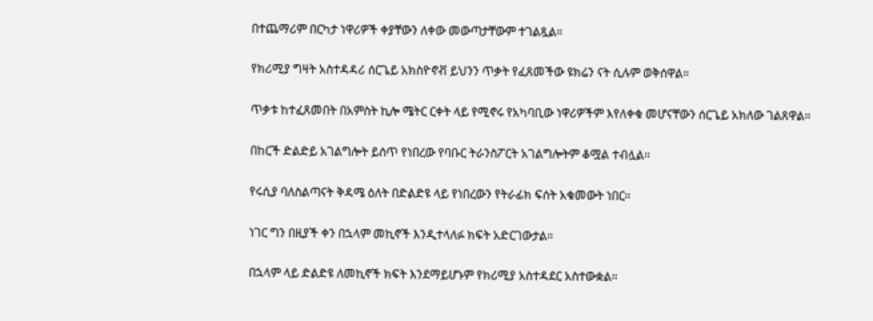በተጨማሪም በርካታ ነዋሪዎች ቀያቸውን ለቀው መውጣታቸውም ተገልጿል።

የክሪሚያ ግዛት አስተዳዳሪ ሰርጌይ አክስዮኖቭ ይህንን ጥቃት የፈጸመችው ዩክሬን ናት ሲሉም ወቅሰዋል።

ጥቃቱ ከተፈጸመበት በአምስት ኪሎ ሜትር ርቀት ላይ የሚኖሩ የአካባቢው ነዋሪዎችም እየለቀቁ መሆናቸውን ሰርጌይ አክለው ገልጸዋል።

በከርች ድልድይ አገልግሎት ይሰጥ የነበረው የባቡር ትራንስፖርት አገልግሎትም ቆሟል ተብሏል።

የሩሲያ ባለስልጣናት ቅዳሜ ዕለት በድልድዩ ላይ የነበረውን የትራፊክ ፍሰት አቁመውት ነበር።

ነገር ግን በዚያች ቀን በኋላም መኪኖች እንዲተላለፉ ክፍት አድርገውታል።

በኋላም ላይ ድልድዩ ለመኪኖች ክፍት እንደማይሆኑም የክሪሚያ አስተዳደር አስተውቋል።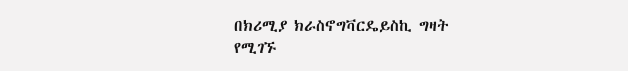በክሪሚያ ክራስኖግቫርዴይስኪ ግዛት የሚገኙ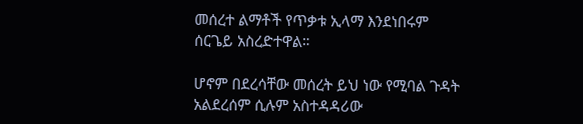መሰረተ ልማቶች የጥቃቱ ኢላማ እንደነበሩም ሰርጌይ አስረድተዋል።

ሆኖም በደረሳቸው መሰረት ይህ ነው የሚባል ጉዳት አልደረሰም ሲሉም አስተዳዳሪው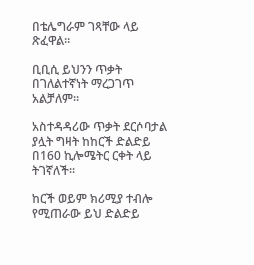በቴሌግራም ገጻቸው ላይ ጽፈዋል።

ቢቢሲ ይህንን ጥቃት በገለልተኛነት ማረጋገጥ አልቻለም።

አስተዳዳሪው ጥቃት ደርሶባታል ያሏት ግዛት ከከርች ድልድይ በ160 ኪሎሜትር ርቀት ላይ ትገኛለች።

ከርች ወይም ክሪሚያ ተብሎ የሚጠራው ይህ ድልድይ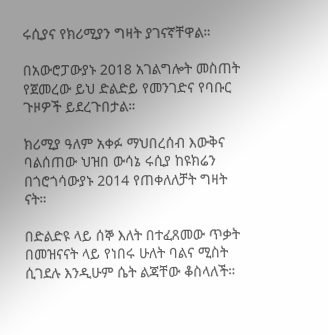ሩሲያና የክሪሚያን ግዛት ያገናኛቸዋል።

በአውሮፓውያኑ 2018 አገልግሎት መስጠት የጀመረው ይህ ድልድይ የመንገድና የባቡር ጉዞዎች ይደረጉበታል።

ክሪሚያ ዓለም አቀፉ ማህበረሰብ እውቅና ባልሰጠው ህዝበ ውሳኔ ሩሲያ ከዩክሬን በጎሮጎሳውያኑ 2014 የጠቀለለቻት ግዛት ናት።

በድልድዩ ላይ ሰኞ እለት በተፈጸመው ጥቃት በመዝናናት ላይ የነበሩ ሁለት ባልና ሚስት ሲገደሉ እንዲሁም ሴት ልጃቸው ቆስላለች።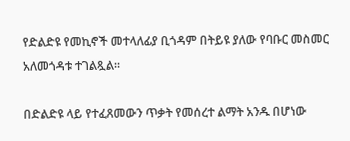የድልድዩ የመኪኖች መተላለፊያ ቢጎዳም በትይዩ ያለው የባቡር መስመር አለመጎዳቱ ተገልጿል።

በድልድዩ ላይ የተፈጸመውን ጥቃት የመሰረተ ልማት አንዱ በሆነው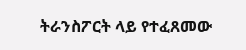ትራንስፖርት ላይ የተፈጸመው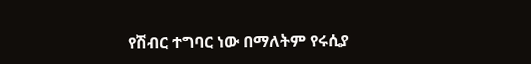የሽብር ተግባር ነው በማለትም የሩሲያ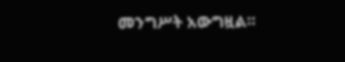መንግሥት አውግዟል።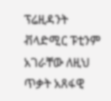ፕሬዚዳንት ቭላድሚር ፑቲንም አገራቸው ለዚህ ጥቃት አጸፋዊ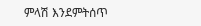ምላሽ እንደምትሰጥ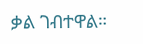ቃል ገብተዋል።